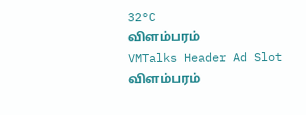32°C
விளம்பரம்
VMTalks Header Ad Slot
விளம்பரம்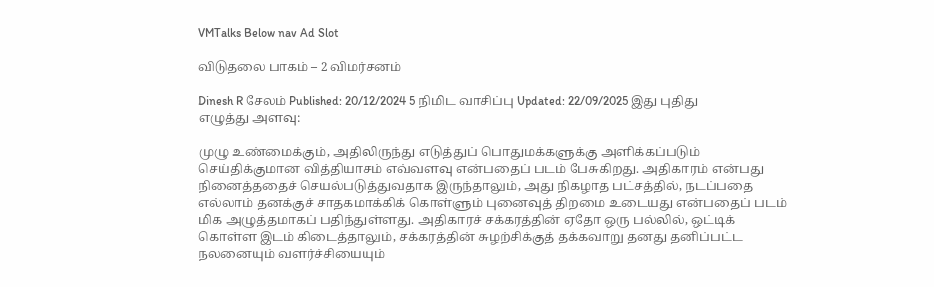VMTalks Below nav Ad Slot

விடுதலை பாகம் – 2 விமர்சனம்

Dinesh R சேலம் Published: 20/12/2024 5 நிமிட வாசிப்பு Updated: 22/09/2025 இது புதிது
எழுத்து அளவு:

முழு உண்மைக்கும், அதிலிருந்து எடுத்துப் பொதுமக்களுக்கு அளிக்கப்படும் செய்திக்குமான வித்தியாசம் எவ்வளவு என்பதைப் படம் பேசுகிறது. அதிகாரம் என்பது நினைத்ததைச் செயல்படுத்துவதாக இருந்தாலும், அது நிகழாத பட்சத்தில், நடப்பதை எல்லாம் தனக்குச் சாதகமாக்கிக் கொள்ளும் புனைவுத் திறமை உடையது என்பதைப் படம் மிக அழுத்தமாகப் பதிந்துள்ளது. அதிகாரச் சக்கரத்தின் ஏதோ ஒரு பல்லில், ஒட்டிக் கொள்ள இடம் கிடைத்தாலும், சக்கரத்தின் சுழற்சிக்குத் தக்கவாறு தனது தனிப்பட்ட நலனையும் வளர்ச்சியையும்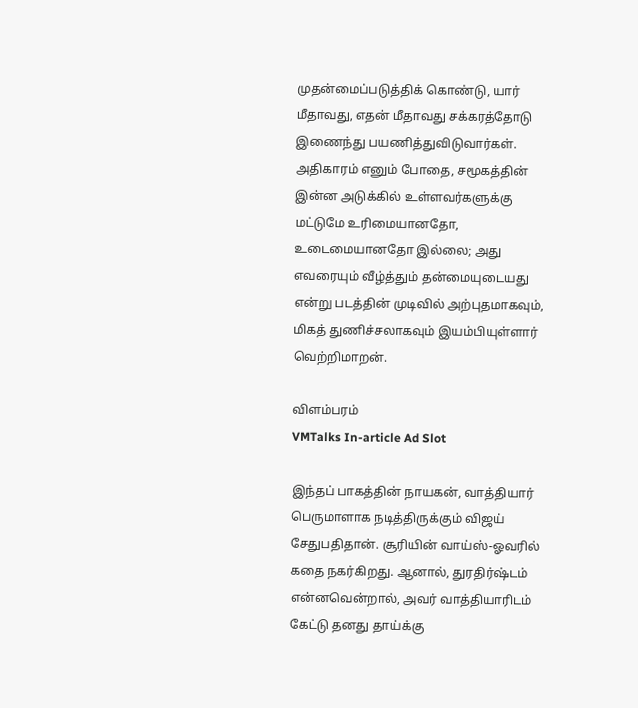முதன்மைப்படுத்திக் கொண்டு, யார் மீதாவது, எதன் மீதாவது சக்கரத்தோடு இணைந்து பயணித்துவிடுவார்கள். அதிகாரம் எனும் போதை, சமூகத்தின் இன்ன அடுக்கில் உள்ளவர்களுக்கு மட்டுமே உரிமையானதோ, உடைமையானதோ இல்லை; அது எவரையும் வீழ்த்தும் தன்மையுடையது என்று படத்தின் முடிவில் அற்புதமாகவும், மிகத் துணிச்சலாகவும் இயம்பியுள்ளார் வெற்றிமாறன்.

விளம்பரம்
VMTalks In-article Ad Slot

இந்தப் பாகத்தின் நாயகன், வாத்தியார் பெருமாளாக நடித்திருக்கும் விஜய் சேதுபதிதான். சூரியின் வாய்ஸ்-ஓவரில் கதை நகர்கிறது. ஆனால், துரதிர்ஷ்டம் என்னவென்றால், அவர் வாத்தியாரிடம் கேட்டு தனது தாய்க்கு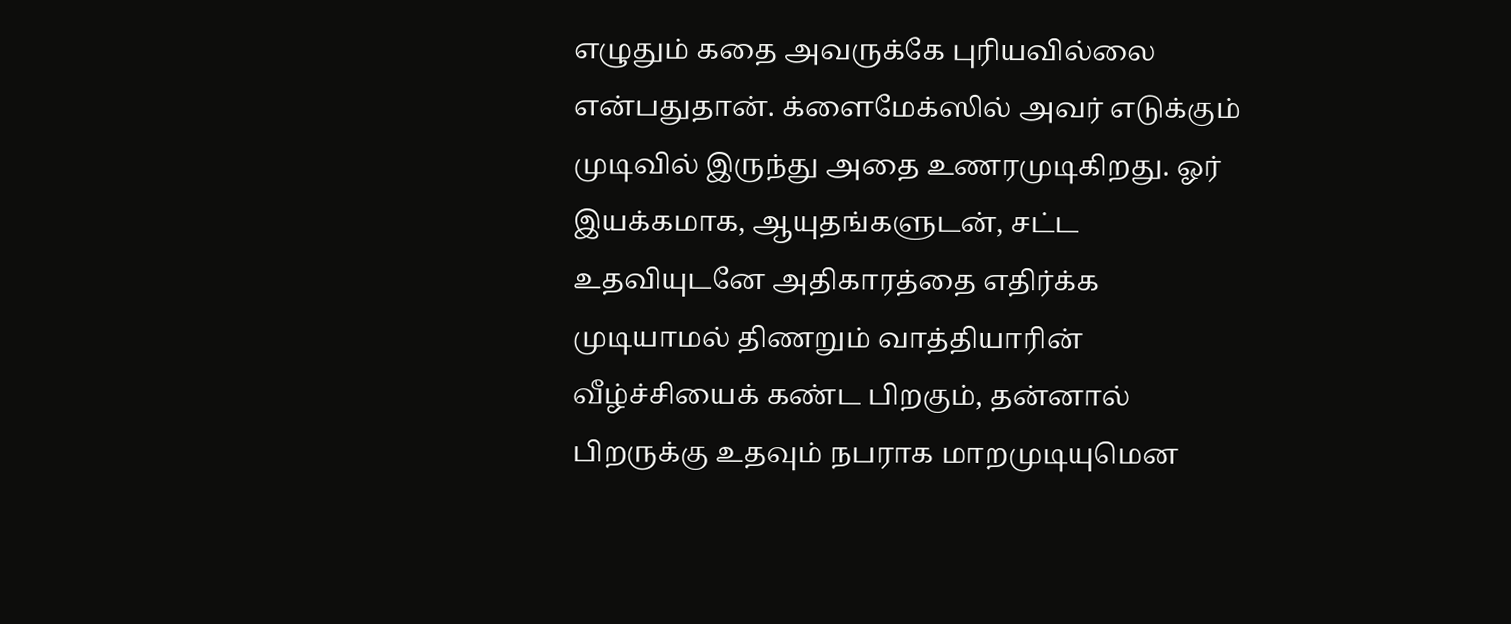எழுதும் கதை அவருக்கே புரியவில்லை என்பதுதான். க்ளைமேக்ஸில் அவர் எடுக்கும் முடிவில் இருந்து அதை உணரமுடிகிறது. ஓர் இயக்கமாக, ஆயுதங்களுடன், சட்ட உதவியுடனே அதிகாரத்தை எதிர்க்க முடியாமல் திணறும் வாத்தியாரின் வீழ்ச்சியைக் கண்ட பிறகும், தன்னால் பிறருக்கு உதவும் நபராக மாறமுடியுமென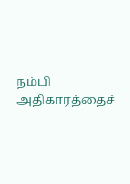நம்பி அதிகாரத்தைச்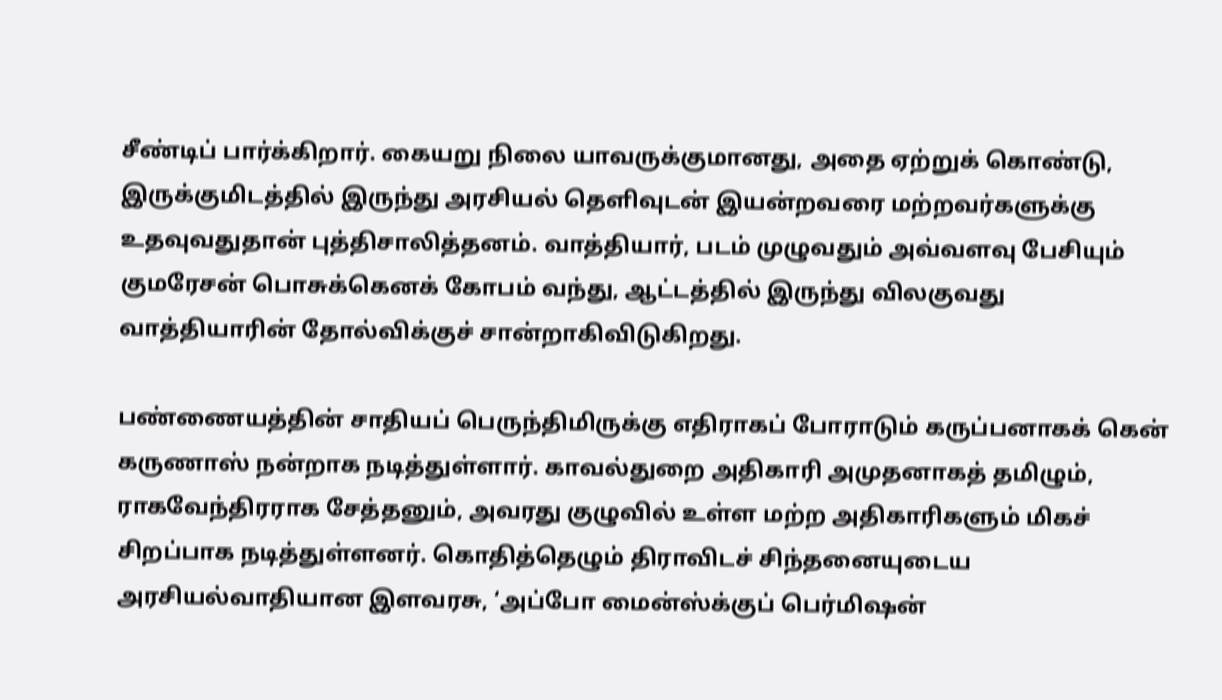சீண்டிப் பார்க்கிறார். கையறு நிலை யாவருக்குமானது, அதை ஏற்றுக் கொண்டு, இருக்குமிடத்தில் இருந்து அரசியல் தெளிவுடன் இயன்றவரை மற்றவர்களுக்கு உதவுவதுதான் புத்திசாலித்தனம். வாத்தியார், படம் முழுவதும் அவ்வளவு பேசியும் குமரேசன் பொசுக்கெனக் கோபம் வந்து, ஆட்டத்தில் இருந்து விலகுவது வாத்தியாரின் தோல்விக்குச் சான்றாகிவிடுகிறது.

பண்ணையத்தின் சாதியப் பெருந்திமிருக்கு எதிராகப் போராடும் கருப்பனாகக் கென் கருணாஸ் நன்றாக நடித்துள்ளார். காவல்துறை அதிகாரி அமுதனாகத் தமிழும், ராகவேந்திரராக சேத்தனும், அவரது குழுவில் உள்ள மற்ற அதிகாரிகளும் மிகச் சிறப்பாக நடித்துள்ளனர். கொதித்தெழும் திராவிடச் சிந்தனையுடைய அரசியல்வாதியான இளவரசு, ‘அப்போ மைன்ஸ்க்குப் பெர்மிஷன்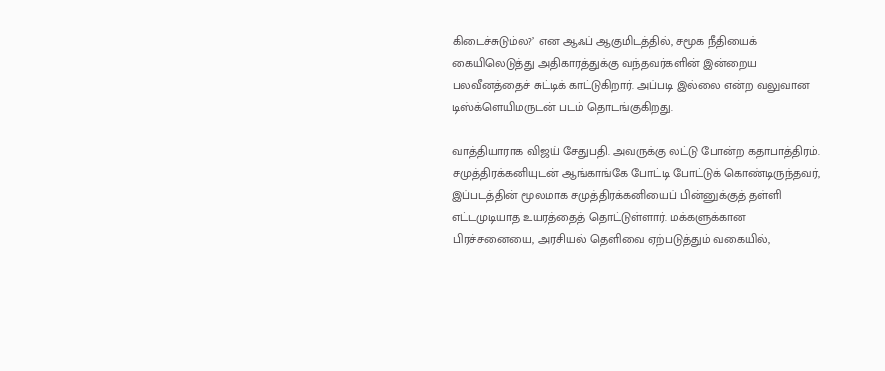கிடைச்சுடும்ல?’ என ஆஃப் ஆகுமிடத்தில், சமூக நீதியைக் கையிலெடுத்து அதிகாரத்துக்கு வந்தவர்களின் இன்றைய பலவீனத்தைச் சுட்டிக் காட்டுகிறார். அப்படி இல்லை என்ற வலுவான டிஸ்க்ளெயிமருடன் படம் தொடங்குகிறது.

வாத்தியாராக விஜய் சேதுபதி. அவருக்கு லட்டு போன்ற கதாபாத்திரம். சமுத்திரக்கனியுடன் ஆங்காங்கே போட்டி போட்டுக் கொண்டிருந்தவர், இப்படத்தின் மூலமாக சமுத்திரக்கனியைப் பின்னுக்குத் தள்ளி எட்டமுடியாத உயரத்தைத் தொட்டுள்ளார். மக்களுக்கான பிரச்சனையை, அரசியல் தெளிவை ஏற்படுத்தும் வகையில்,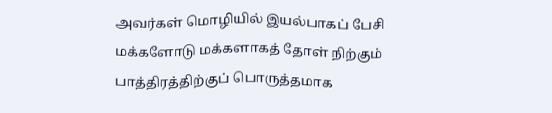அவர்கள் மொழியில் இயல்பாகப் பேசி மக்களோடு மக்களாகத் தோள் நிற்கும் பாத்திரத்திற்குப் பொருத்தமாக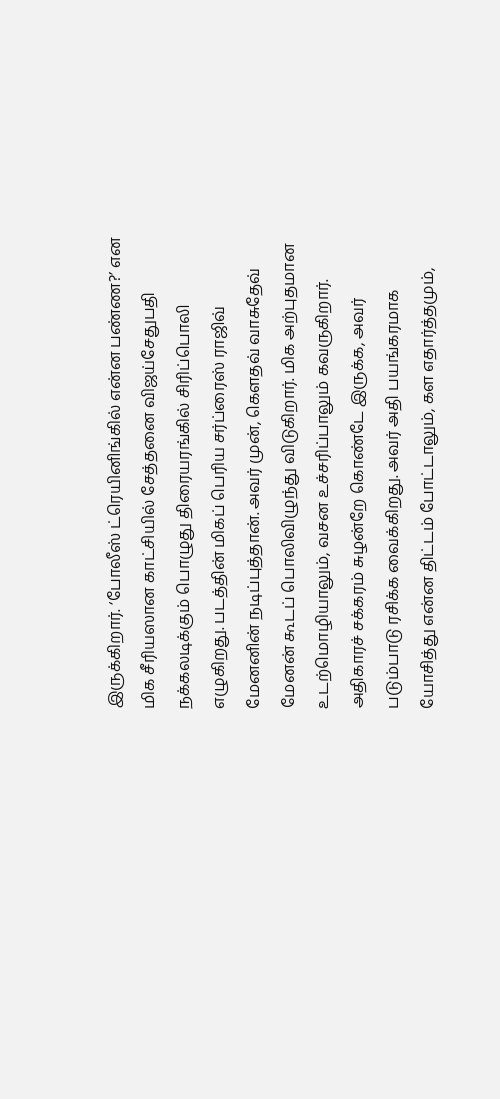இருக்கிறார். ‘போலீஸ் ட்ரெயினிங்கில் என்ன பண்ண?’ என மிக சீரியஸான காட்சியில் சேத்தனை விஜய்சேதுபதி நக்கலடிக்கும் பொழுது திரையரங்கில் சிரிப்பொலி எழுகிறது. படத்தின் மிகப் பெரிய சர்ப்ரைஸ் ராஜிவ் மேனனின் நடிப்புத்தான். அவர் முன், கெளதவ் வாசுதேவ் மேனன் கூடப் பொலிவிழுந்து விடுகிறார். மிக அற்புதமான உடற்மொழியாலும், வசன உச்சரிப்பாலும் கவருகிறார். அதிகாரச் சக்கரம் சுழன்றே கொண்டே இருக்க, அவர் படும்பாடு ரசிக்க வைக்கிறது. அவர் அதி பயங்கரமாக யோசித்து என்ன திட்டம் போட்டாலும், கள எதார்த்தமும்,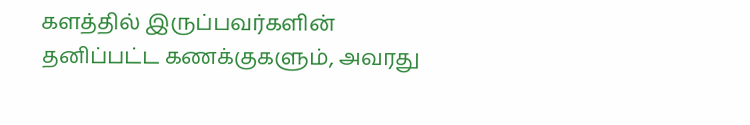களத்தில் இருப்பவர்களின் தனிப்பட்ட கணக்குகளும், அவரது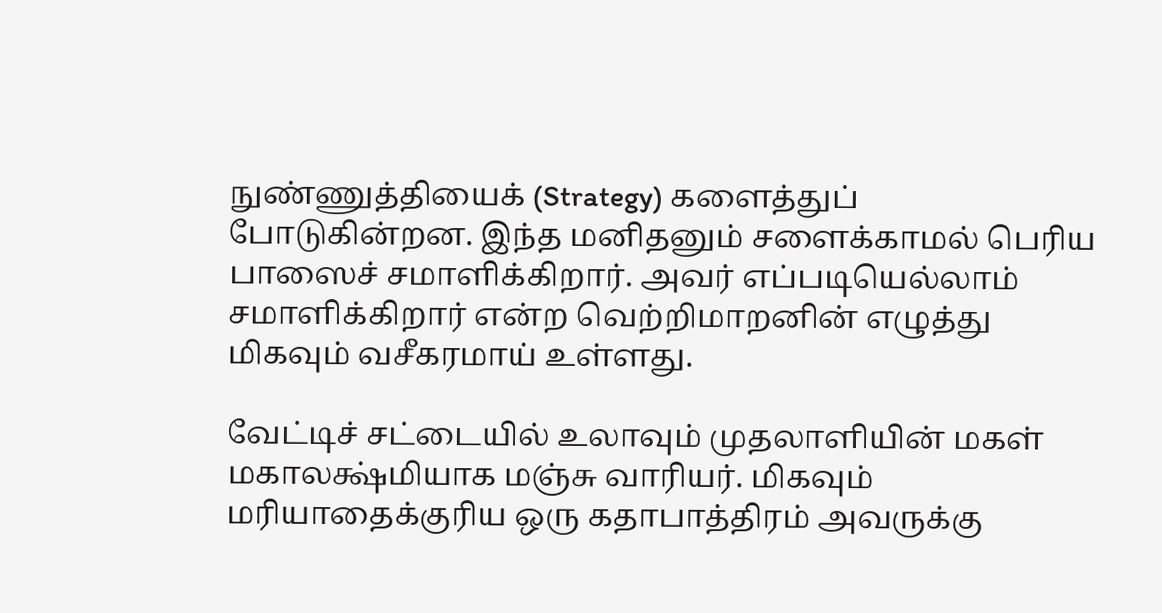நுண்ணுத்தியைக் (Strategy) களைத்துப் போடுகின்றன. இந்த மனிதனும் சளைக்காமல் பெரிய பாஸைச் சமாளிக்கிறார். அவர் எப்படியெல்லாம் சமாளிக்கிறார் என்ற வெற்றிமாறனின் எழுத்து மிகவும் வசீகரமாய் உள்ளது.

வேட்டிச் சட்டையில் உலாவும் முதலாளியின் மகள் மகாலக்ஷ்மியாக மஞ்சு வாரியர். மிகவும் மரியாதைக்குரிய ஒரு கதாபாத்திரம் அவருக்கு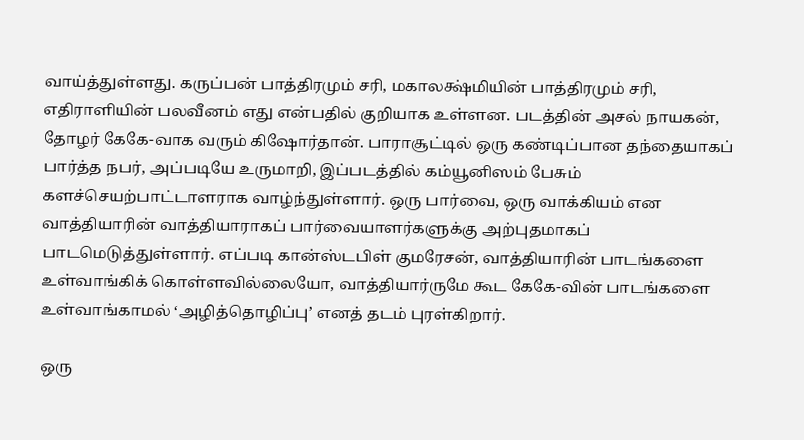வாய்த்துள்ளது. கருப்பன் பாத்திரமும் சரி, மகாலக்ஷ்மியின் பாத்திரமும் சரி, எதிராளியின் பலவீனம் எது என்பதில் குறியாக உள்ளன. படத்தின் அசல் நாயகன், தோழர் கேகே-வாக வரும் கிஷோர்தான். பாராசூட்டில் ஒரு கண்டிப்பான தந்தையாகப் பார்த்த நபர், அப்படியே உருமாறி, இப்படத்தில் கம்யூனிஸம் பேசும் களச்செயற்பாட்டாளராக வாழ்ந்துள்ளார். ஒரு பார்வை, ஒரு வாக்கியம் என வாத்தியாரின் வாத்தியாராகப் பார்வையாளர்களுக்கு அற்புதமாகப் பாடமெடுத்துள்ளார். எப்படி கான்ஸ்டபிள் குமரேசன், வாத்தியாரின் பாடங்களை உள்வாங்கிக் கொள்ளவில்லையோ, வாத்தியார்ருமே கூட கேகே-வின் பாடங்களை உள்வாங்காமல் ‘அழித்தொழிப்பு’ எனத் தடம் புரள்கிறார்.

ஒரு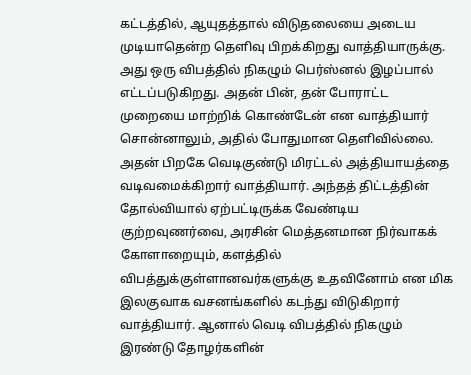கட்டத்தில், ஆயுதத்தால் விடுதலையை அடைய முடியாதென்ற தெளிவு பிறக்கிறது வாத்தியாருக்கு. அது ஒரு விபத்தில் நிகழும் பெர்ஸ்னல் இழப்பால் எட்டப்படுகிறது. அதன் பின், தன் போராட்ட முறையை மாற்றிக் கொண்டேன் என வாத்தியார் சொன்னாலும், அதில் போதுமான தெளிவில்லை. அதன் பிறகே வெடிகுண்டு மிரட்டல் அத்தியாயத்தை வடிவமைக்கிறார் வாத்தியார். அந்தத் திட்டத்தின் தோல்வியால் ஏற்பட்டிருக்க வேண்டிய குற்றவுணர்வை, அரசின் மெத்தனமான நிர்வாகக் கோளாறையும், களத்தில் விபத்துக்குள்ளானவர்களுக்கு உதவினோம் என மிக இலகுவாக வசனங்களில் கடந்து விடுகிறார் வாத்தியார். ஆனால் வெடி விபத்தில் நிகழும் இரண்டு தோழர்களின்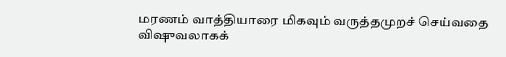மரணம் வாத்தியாரை மிகவும் வருத்தமுறச் செய்வதை விஷுவலாகக்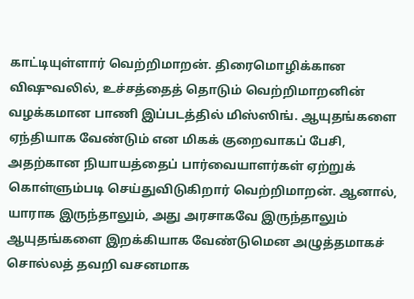காட்டியுள்ளார் வெற்றிமாறன். திரைமொழிக்கான விஷுவலில், உச்சத்தைத் தொடும் வெற்றிமாறனின் வழக்கமான பாணி இப்படத்தில் மிஸ்ஸிங். ஆயுதங்களை ஏந்தியாக வேண்டும் என மிகக் குறைவாகப் பேசி, அதற்கான நியாயத்தைப் பார்வையாளர்கள் ஏற்றுக் கொள்ளும்படி செய்துவிடுகிறார் வெற்றிமாறன். ஆனால், யாராக இருந்தாலும், அது அரசாகவே இருந்தாலும் ஆயுதங்களை இறக்கியாக வேண்டுமென அழுத்தமாகச் சொல்லத் தவறி வசனமாக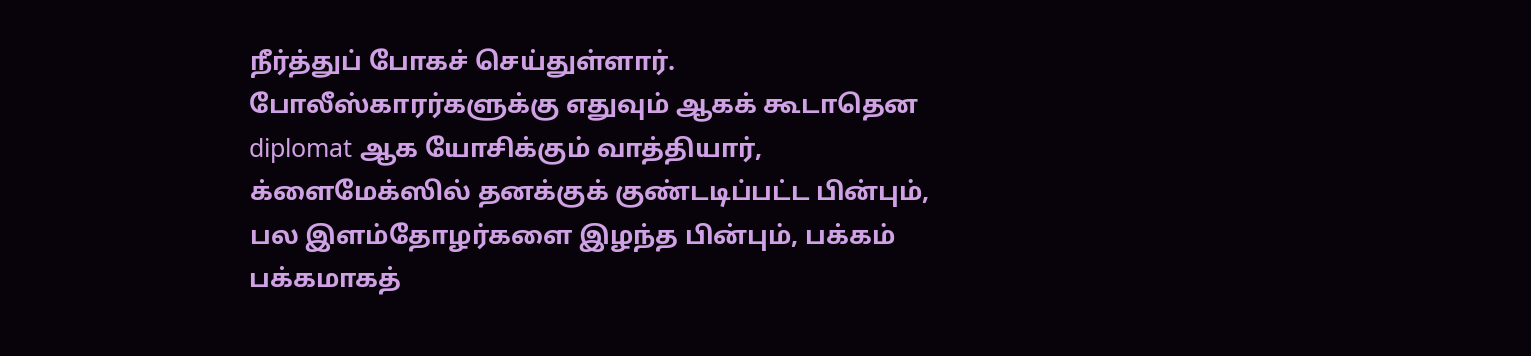நீர்த்துப் போகச் செய்துள்ளார். போலீஸ்காரர்களுக்கு எதுவும் ஆகக் கூடாதென diplomat ஆக யோசிக்கும் வாத்தியார், க்ளைமேக்ஸில் தனக்குக் குண்டடிப்பட்ட பின்பும், பல இளம்தோழர்களை இழந்த பின்பும், பக்கம் பக்கமாகத்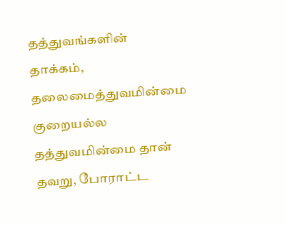தத்துவங்களின் தாக்கம், தலைமைத்துவமின்மை குறையல்ல தத்துவமின்மை தான் தவறு, போராட்ட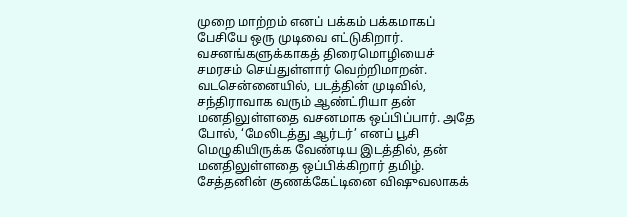முறை மாற்றம் எனப் பக்கம் பக்கமாகப் பேசியே ஒரு முடிவை எட்டுகிறார். வசனங்களுக்காகத் திரைமொழியைச் சமரசம் செய்துள்ளார் வெற்றிமாறன். வடசென்னையில், படத்தின் முடிவில், சந்திராவாக வரும் ஆண்ட்ரியா தன் மனதிலுள்ளதை வசனமாக ஒப்பிப்பார். அதே போல், ‘மேலிடத்து ஆர்டர்’ எனப் பூசி மெழுகியிருக்க வேண்டிய இடத்தில், தன் மனதிலுள்ளதை ஒப்பிக்கிறார் தமிழ். சேத்தனின் குணக்கேட்டினை விஷுவலாகக்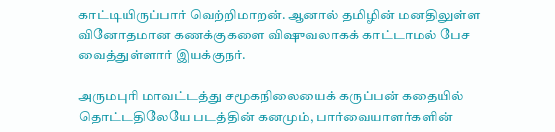காட்டியிருப்பார் வெற்றிமாறன். ஆனால் தமிழின் மனதிலுள்ள வினோதமான கணக்குகளை விஷுவலாகக் காட்டாமல் பேச வைத்துள்ளார் இயக்குநர்.

அருமபுரி மாவட்டத்து சமூகநிலையைக் கருப்பன் கதையில் தொட்டதிலேயே படத்தின் கனமும், பார்வையாளர்களின்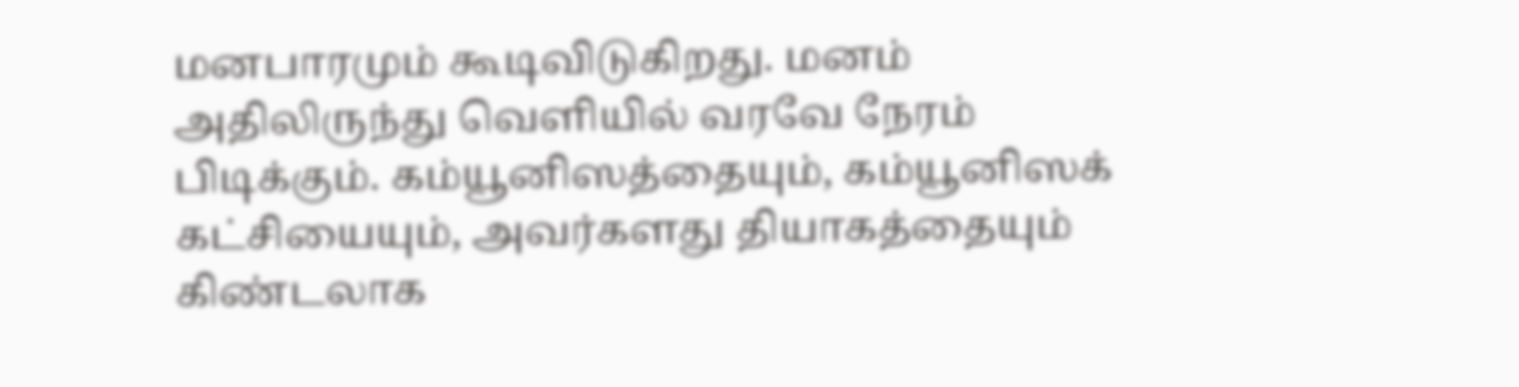மனபாரமும் கூடிவிடுகிறது. மனம் அதிலிருந்து வெளியில் வரவே நேரம் பிடிக்கும். கம்யூனிஸத்தையும், கம்யூனிஸக் கட்சியையும், அவர்களது தியாகத்தையும் கிண்டலாக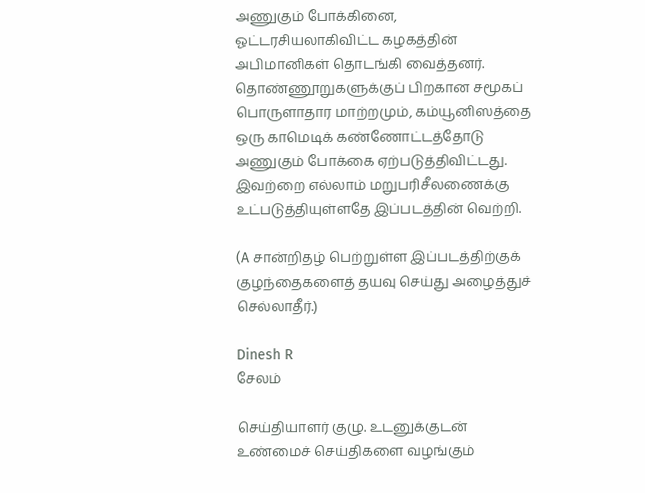அணுகும் போக்கினை, ஓட்டரசியலாகிவிட்ட கழகத்தின் அபிமானிகள் தொடங்கி வைத்தனர். தொண்ணூறுகளுக்குப் பிறகான சமூகப் பொருளாதார மாற்றமும், கம்யூனிஸத்தை ஒரு காமெடிக் கண்ணோட்டத்தோடு அணுகும் போக்கை ஏற்படுத்திவிட்டது. இவற்றை எல்லாம் மறுபரிசீலணைக்கு உட்படுத்தியுள்ளதே இப்படத்தின் வெற்றி.

(A சான்றிதழ் பெற்றுள்ள இப்படத்திற்குக் குழந்தைகளைத் தயவு செய்து அழைத்துச் செல்லாதீர்.)

Dinesh R
சேலம்

செய்தியாளர் குழு. உடனுக்குடன் உண்மைச் செய்திகளை வழங்கும்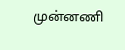முன்னணி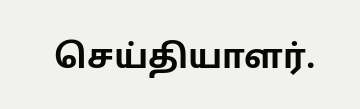செய்தியாளர்.